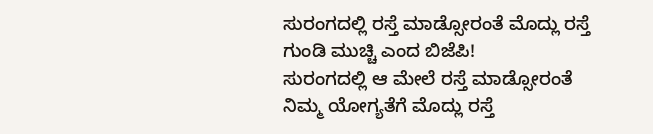ಸುರಂಗದಲ್ಲಿ ರಸ್ತೆ ಮಾಡ್ಸೋರಂತೆ ಮೊದ್ಲು ರಸ್ತೆ ಗುಂಡಿ ಮುಚ್ಚಿ ಎಂದ ಬಿಜೆಪಿ!
ಸುರಂಗದಲ್ಲಿ ಆ ಮೇಲೆ ರಸ್ತೆ ಮಾಡ್ಸೋರಂತೆ ನಿಮ್ಮ ಯೋಗ್ಯತೆಗೆ ಮೊದ್ಲು ರಸ್ತೆ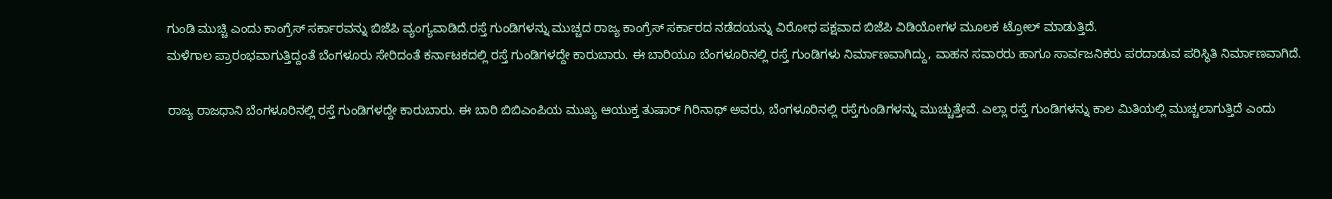ಗುಂಡಿ ಮುಚ್ಚಿ ಎಂದು ಕಾಂಗ್ರೆಸ್ ಸರ್ಕಾರವನ್ನು ಬಿಜೆಪಿ ವ್ಯಂಗ್ಯವಾಡಿದೆ.ರಸ್ತೆ ಗುಂಡಿಗಳನ್ನು ಮುಚ್ಚದ ರಾಜ್ಯ ಕಾಂಗ್ರೆಸ್ ಸರ್ಕಾರದ ನಡೆದಯನ್ನು ವಿರೋಧ ಪಕ್ಷವಾದ ಬಿಜೆಪಿ ವಿಡಿಯೋಗಳ ಮೂಲಕ ಟ್ರೋಲ್ ಮಾಡುತ್ತಿದೆ.
ಮಳೆಗಾಲ ಪ್ರಾರಂಭವಾಗುತ್ತಿದ್ದಂತೆ ಬೆಂಗಳೂರು ಸೇರಿದಂತೆ ಕರ್ನಾಟಕದಲ್ಲಿ ರಸ್ತೆ ಗುಂಡಿಗಳದ್ದೇ ಕಾರುಬಾರು. ಈ ಬಾರಿಯೂ ಬೆಂಗಳೂರಿನಲ್ಲಿ ರಸ್ತೆ ಗುಂಡಿಗಳು ನಿರ್ಮಾಣವಾಗಿದ್ದು, ವಾಹನ ಸವಾರರು ಹಾಗೂ ಸಾರ್ವಜನಿಕರು ಪರದಾಡುವ ಪರಿಸ್ಥಿತಿ ನಿರ್ಮಾಣವಾಗಿದೆ.

ರಾಜ್ಯ ರಾಜಧಾನಿ ಬೆಂಗಳೂರಿನಲ್ಲಿ ರಸ್ತೆ ಗುಂಡಿಗಳದ್ದೇ ಕಾರುಬಾರು. ಈ ಬಾರಿ ಬಿಬಿಎಂಪಿಯ ಮುಖ್ಯ ಆಯುಕ್ತ ತುಷಾರ್ ಗಿರಿನಾಥ್ ಅವರು, ಬೆಂಗಳೂರಿನಲ್ಲಿ ರಸ್ತೆಗುಂಡಿಗಳನ್ನು ಮುಚ್ಚುತ್ತೇವೆ. ಎಲ್ಲಾ ರಸ್ತೆ ಗುಂಡಿಗಳನ್ನು ಕಾಲ ಮಿತಿಯಲ್ಲಿ ಮುಚ್ಚಲಾಗುತ್ತಿದೆ ಎಂದು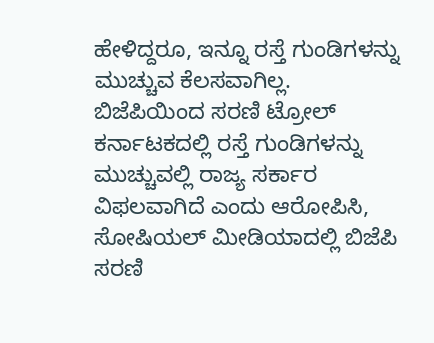ಹೇಳಿದ್ದರೂ, ಇನ್ನೂ ರಸ್ತೆ ಗುಂಡಿಗಳನ್ನು ಮುಚ್ಚುವ ಕೆಲಸವಾಗಿಲ್ಲ.
ಬಿಜೆಪಿಯಿಂದ ಸರಣಿ ಟ್ರೋಲ್
ಕರ್ನಾಟಕದಲ್ಲಿ ರಸ್ತೆ ಗುಂಡಿಗಳನ್ನು ಮುಚ್ಚುವಲ್ಲಿ ರಾಜ್ಯ ಸರ್ಕಾರ ವಿಫಲವಾಗಿದೆ ಎಂದು ಆರೋಪಿಸಿ, ಸೋಷಿಯಲ್ ಮೀಡಿಯಾದಲ್ಲಿ ಬಿಜೆಪಿ ಸರಣಿ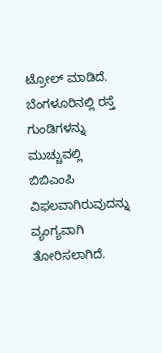ಟ್ರೋಲ್ ಮಾಡಿದೆ. ಬೆಂಗಳೂರಿನಲ್ಲಿ ರಸ್ತೆ ಗುಂಡಿಗಳನ್ನು ಮುಚ್ಚುವಲ್ಲಿ ಬಿಬಿಎಂಪಿ ವಿಫಲವಾಗಿರುವುದನ್ನು ವ್ಯಂಗ್ಯವಾಗಿ ತೋರಿಸಲಾಗಿದೆ.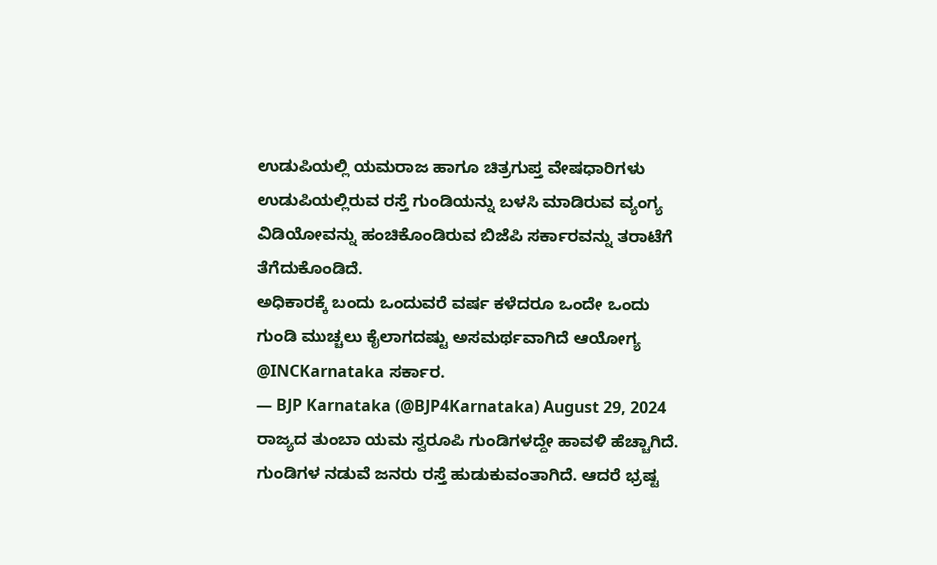ಉಡುಪಿಯಲ್ಲಿ ಯಮರಾಜ ಹಾಗೂ ಚಿತ್ರಗುಪ್ತ ವೇಷಧಾರಿಗಳು ಉಡುಪಿಯಲ್ಲಿರುವ ರಸ್ತೆ ಗುಂಡಿಯನ್ನು ಬಳಸಿ ಮಾಡಿರುವ ವ್ಯಂಗ್ಯ ವಿಡಿಯೋವನ್ನು ಹಂಚಿಕೊಂಡಿರುವ ಬಿಜೆಪಿ ಸರ್ಕಾರವನ್ನು ತರಾಟೆಗೆ ತೆಗೆದುಕೊಂಡಿದೆ.
ಅಧಿಕಾರಕ್ಕೆ ಬಂದು ಒಂದುವರೆ ವರ್ಷ ಕಳೆದರೂ ಒಂದೇ ಒಂದು ಗುಂಡಿ ಮುಚ್ಚಲು ಕೈಲಾಗದಷ್ಟು ಅಸಮರ್ಥವಾಗಿದೆ ಆಯೋಗ್ಯ @INCKarnataka ಸರ್ಕಾರ.
— BJP Karnataka (@BJP4Karnataka) August 29, 2024
ರಾಜ್ಯದ ತುಂಬಾ ಯಮ ಸ್ವರೂಪಿ ಗುಂಡಿಗಳದ್ದೇ ಹಾವಳಿ ಹೆಚ್ಚಾಗಿದೆ. ಗುಂಡಿಗಳ ನಡುವೆ ಜನರು ರಸ್ತೆ ಹುಡುಕುವಂತಾಗಿದೆ. ಆದರೆ ಭ್ರಷ್ಟ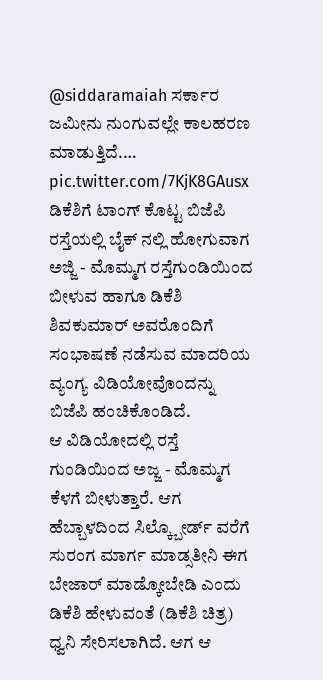@siddaramaiah ಸರ್ಕಾರ ಜಮೀನು ನುಂಗುವಲ್ಲೇ ಕಾಲಹರಣ ಮಾಡುತ್ತಿದೆ.… pic.twitter.com/7KjK8GAusx
ಡಿಕೆಶಿಗೆ ಟಾಂಗ್ ಕೊಟ್ಟ ಬಿಜೆಪಿ
ರಸ್ತೆಯಲ್ಲಿ ಬೈಕ್ ನಲ್ಲಿ ಹೋಗುವಾಗ ಅಜ್ಜಿ - ಮೊಮ್ಮಗ ರಸ್ತೆಗುಂಡಿಯಿಂದ ಬೀಳುವ ಹಾಗೂ ಡಿಕೆಶಿ ಶಿವಕುಮಾರ್ ಅವರೊಂದಿಗೆ ಸಂಭಾಷಣೆ ನಡೆಸುವ ಮಾದರಿಯ ವ್ಯಂಗ್ಯ ವಿಡಿಯೋವೊಂದನ್ನು ಬಿಜೆಪಿ ಹಂಚಿಕೊಂಡಿದೆ.
ಆ ವಿಡಿಯೋದಲ್ಲಿ ರಸ್ತೆ ಗುಂಡಿಯಿಂದ ಅಜ್ಜ - ಮೊಮ್ಮಗ ಕೆಳಗೆ ಬೀಳುತ್ತಾರೆ. ಆಗ ಹೆಬ್ಬಾಳದಿಂದ ಸಿಲ್ಕ್ಬೋರ್ಡ್ ವರೆಗೆ ಸುರಂಗ ಮಾರ್ಗ ಮಾಡ್ಸತೀನಿ ಈಗ ಬೇಜಾರ್ ಮಾಡ್ಕೋಬೇಡಿ ಎಂದು ಡಿಕೆಶಿ ಹೇಳುವಂತೆ (ಡಿಕೆಶಿ ಚಿತ್ರ) ಧ್ವನಿ ಸೇರಿಸಲಾಗಿದೆ. ಆಗ ಆ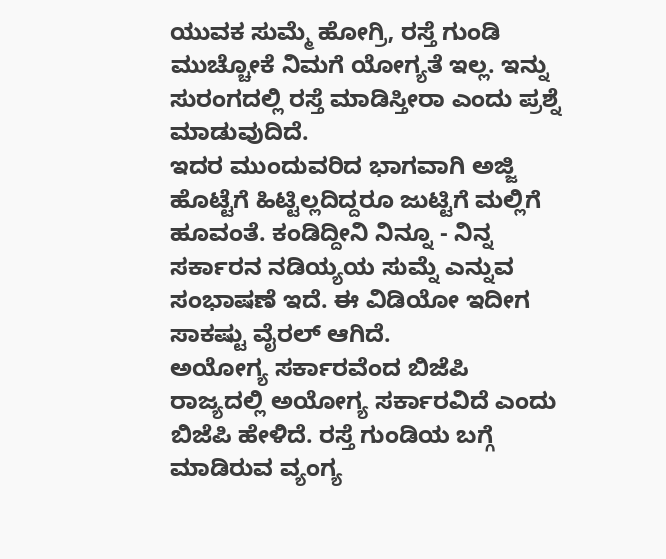ಯುವಕ ಸುಮ್ಮೆ ಹೋಗ್ರಿ, ರಸ್ತೆ ಗುಂಡಿ ಮುಚ್ಚೋಕೆ ನಿಮಗೆ ಯೋಗ್ಯತೆ ಇಲ್ಲ. ಇನ್ನು ಸುರಂಗದಲ್ಲಿ ರಸ್ತೆ ಮಾಡಿಸ್ತೀರಾ ಎಂದು ಪ್ರಶ್ನೆ ಮಾಡುವುದಿದೆ.
ಇದರ ಮುಂದುವರಿದ ಭಾಗವಾಗಿ ಅಜ್ಜಿ ಹೊಟ್ಟೆಗೆ ಹಿಟ್ಟಿಲ್ಲದಿದ್ದರೂ ಜುಟ್ಟಿಗೆ ಮಲ್ಲಿಗೆ ಹೂವಂತೆ. ಕಂಡಿದ್ದೀನಿ ನಿನ್ನೂ - ನಿನ್ನ ಸರ್ಕಾರನ ನಡಿಯ್ಯಯ ಸುಮ್ನೆ ಎನ್ನುವ ಸಂಭಾಷಣೆ ಇದೆ. ಈ ವಿಡಿಯೋ ಇದೀಗ ಸಾಕಷ್ಟು ವೈರಲ್ ಆಗಿದೆ.
ಅಯೋಗ್ಯ ಸರ್ಕಾರವೆಂದ ಬಿಜೆಪಿ
ರಾಜ್ಯದಲ್ಲಿ ಅಯೋಗ್ಯ ಸರ್ಕಾರವಿದೆ ಎಂದು ಬಿಜೆಪಿ ಹೇಳಿದೆ. ರಸ್ತೆ ಗುಂಡಿಯ ಬಗ್ಗೆ ಮಾಡಿರುವ ವ್ಯಂಗ್ಯ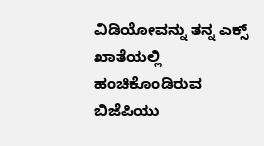ವಿಡಿಯೋವನ್ನು ತನ್ನ ಎಕ್ಸ್ ಖಾತೆಯಲ್ಲಿ ಹಂಚಿಕೊಂಡಿರುವ ಬಿಜೆಪಿಯು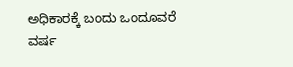ಅಧಿಕಾರಕ್ಕೆ ಬಂದು ಒಂದೂವರೆ ವರ್ಷ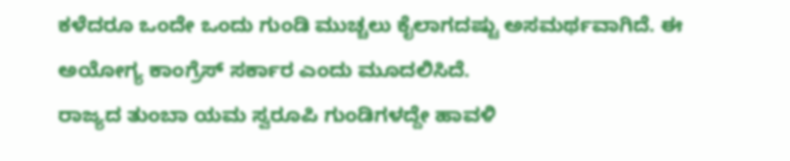ಕಳೆದರೂ ಒಂದೇ ಒಂದು ಗುಂಡಿ ಮುಚ್ಚಲು ಕೈಲಾಗದಷ್ಟು ಅಸಮರ್ಥವಾಗಿದೆ. ಈ ಅಯೋಗ್ಯ ಕಾಂಗ್ರೆಸ್ ಸರ್ಕಾರ ಎಂದು ಮೂದಲಿಸಿದೆ.
ರಾಜ್ಯದ ತುಂಬಾ ಯಮ ಸ್ವರೂಪಿ ಗುಂಡಿಗಳದ್ದೇ ಹಾವಳಿ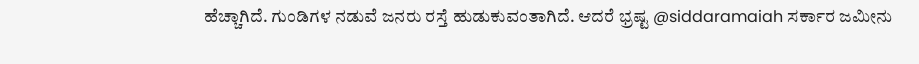ಹೆಚ್ಚಾಗಿದೆ. ಗುಂಡಿಗಳ ನಡುವೆ ಜನರು ರಸ್ತೆ ಹುಡುಕುವಂತಾಗಿದೆ. ಆದರೆ ಭ್ರಷ್ಟ @siddaramaiah ಸರ್ಕಾರ ಜಮೀನು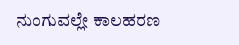ನುಂಗುವಲ್ಲೇ ಕಾಲಹರಣ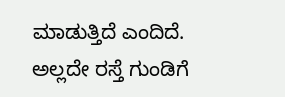ಮಾಡುತ್ತಿದೆ ಎಂದಿದೆ.
ಅಲ್ಲದೇ ರಸ್ತೆ ಗುಂಡಿಗೆ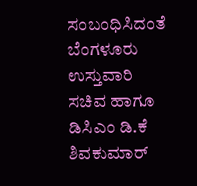ಸಂಬಂಧಿಸಿದಂತೆ ಬೆಂಗಳೂರು ಉಸ್ತುವಾರಿ ಸಚಿವ ಹಾಗೂ ಡಿಸಿಎಂ ಡಿ.ಕೆ ಶಿವಕುಮಾರ್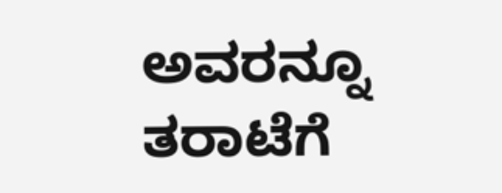ಅವರನ್ನೂ ತರಾಟೆಗೆ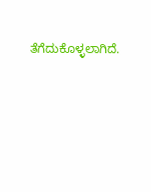ತೆಗೆದುಕೊಳ್ಳಲಾಗಿದೆ.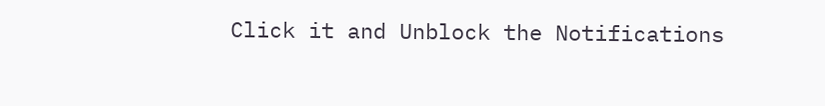Click it and Unblock the Notifications